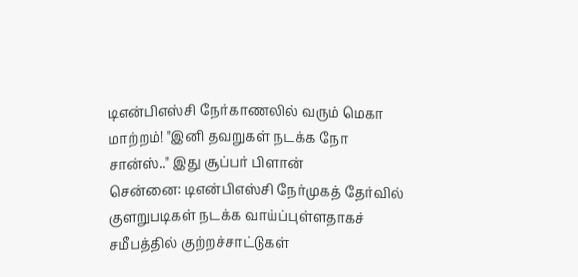டிஎன்பிஎஸ்சி நேர்காணலில் வரும் மெகா மாற்றம்! "இனி தவறுகள் நடக்க நோ சான்ஸ்.." இது சூப்பர் பிளான்
சென்னை: டிஎன்பிஎஸ்சி நேர்முகத் தேர்வில் குளறுபடிகள் நடக்க வாய்ப்புள்ளதாகச் சமீபத்தில் குற்றச்சாட்டுகள்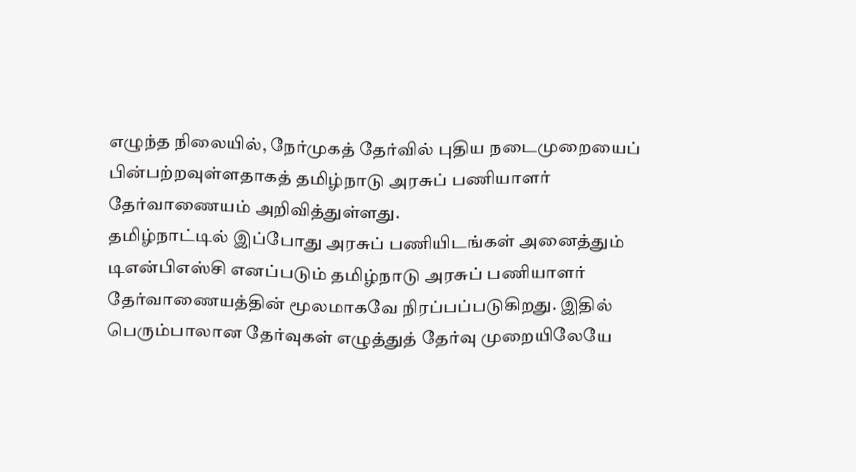எழுந்த நிலையில், நேர்முகத் தேர்வில் புதிய நடைமுறையைப் பின்பற்றவுள்ளதாகத் தமிழ்நாடு அரசுப் பணியாளர் தேர்வாணையம் அறிவித்துள்ளது.
தமிழ்நாட்டில் இப்போது அரசுப் பணியிடங்கள் அனைத்தும் டிஎன்பிஎஸ்சி எனப்படும் தமிழ்நாடு அரசுப் பணியாளர் தேர்வாணையத்தின் மூலமாகவே நிரப்பப்படுகிறது. இதில் பெரும்பாலான தேர்வுகள் எழுத்துத் தேர்வு முறையிலேயே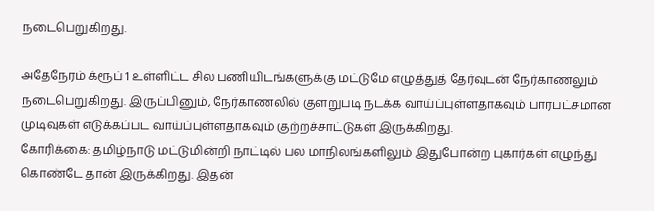நடைபெறுகிறது.

அதேநேரம் க்ரூப் 1 உள்ளிட்ட சில பணியிடங்களுக்கு மட்டுமே எழுத்துத் தேர்வுடன் நேர்காணலும் நடைபெறுகிறது. இருப்பினும், நேர்காணலில் குளறுபடி நடக்க வாய்ப்புள்ளதாகவும் பாரபட்சமான முடிவுகள் எடுக்கப்பட வாய்ப்புள்ளதாகவும் குற்றச்சாட்டுகள் இருக்கிறது.
கோரிக்கை: தமிழ்நாடு மட்டுமின்றி நாட்டில் பல மாநிலங்களிலும் இதுபோன்ற புகார்கள் எழுந்து கொண்டே தான் இருக்கிறது. இதன்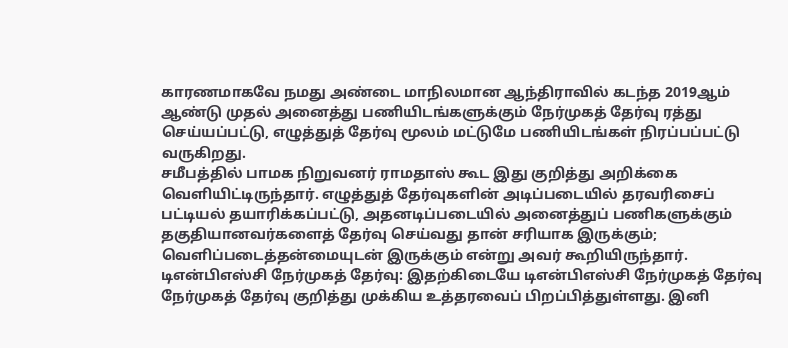காரணமாகவே நமது அண்டை மாநிலமான ஆந்திராவில் கடந்த 2019ஆம் ஆண்டு முதல் அனைத்து பணியிடங்களுக்கும் நேர்முகத் தேர்வு ரத்து செய்யப்பட்டு, எழுத்துத் தேர்வு மூலம் மட்டுமே பணியிடங்கள் நிரப்பப்பட்டு வருகிறது.
சமீபத்தில் பாமக நிறுவனர் ராமதாஸ் கூட இது குறித்து அறிக்கை வெளியிட்டிருந்தார். எழுத்துத் தேர்வுகளின் அடிப்படையில் தரவரிசைப் பட்டியல் தயாரிக்கப்பட்டு, அதனடிப்படையில் அனைத்துப் பணிகளுக்கும் தகுதியானவர்களைத் தேர்வு செய்வது தான் சரியாக இருக்கும்; வெளிப்படைத்தன்மையுடன் இருக்கும் என்று அவர் கூறியிருந்தார்.
டிஎன்பிஎஸ்சி நேர்முகத் தேர்வு: இதற்கிடையே டிஎன்பிஎஸ்சி நேர்முகத் தேர்வு நேர்முகத் தேர்வு குறித்து முக்கிய உத்தரவைப் பிறப்பித்துள்ளது. இனி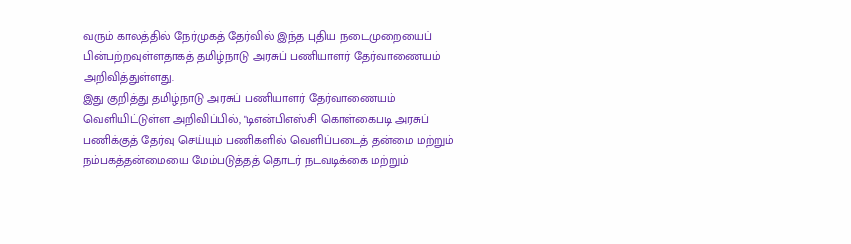வரும் காலத்தில் நேர்முகத் தேர்வில் இந்த புதிய நடைமுறையைப் பின்பற்றவுள்ளதாகத் தமிழ்நாடு அரசுப் பணியாளர் தேர்வாணையம் அறிவித்துள்ளது.
இது குறித்து தமிழ்நாடு அரசுப் பணியாளர் தேர்வாணையம் வெளியிட்டுள்ள அறிவிப்பில், "டிஎன்பிஎஸ்சி கொள்கைபடி அரசுப் பணிக்குத் தேர்வு செய்யும் பணிகளில் வெளிப்படைத் தன்மை மற்றும் நம்பகத்தன்மையை மேம்படுத்தத் தொடர் நடவடிக்கை மற்றும்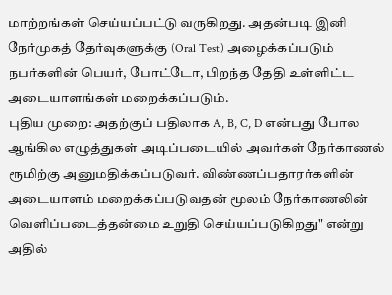மாற்றங்கள் செய்யப்பட்டு வருகிறது. அதன்படி இனி நேர்முகத் தேர்வுகளுக்கு (Oral Test) அழைக்கப்படும் நபர்களின் பெயர், போட்டோ, பிறந்த தேதி உள்ளிட்ட அடையாளங்கள் மறைக்கப்படும்.
புதிய முறை: அதற்குப் பதிலாக A, B, C, D என்பது போல ஆங்கில எழுத்துகள் அடிப்படையில் அவர்கள் நேர்காணல் ரூமிற்கு அனுமதிக்கப்படுவர். விண்ணப்பதாரர்களின் அடையாளம் மறைக்கப்படுவதன் மூலம் நேர்காணலின் வெளிப்படைத்தன்மை உறுதி செய்யப்படுகிறது" என்று அதில்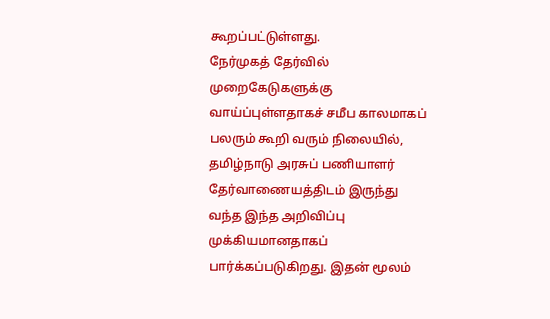கூறப்பட்டுள்ளது.
நேர்முகத் தேர்வில் முறைகேடுகளுக்கு வாய்ப்புள்ளதாகச் சமீப காலமாகப் பலரும் கூறி வரும் நிலையில், தமிழ்நாடு அரசுப் பணியாளர் தேர்வாணையத்திடம் இருந்து வந்த இந்த அறிவிப்பு முக்கியமானதாகப் பார்க்கப்படுகிறது. இதன் மூலம்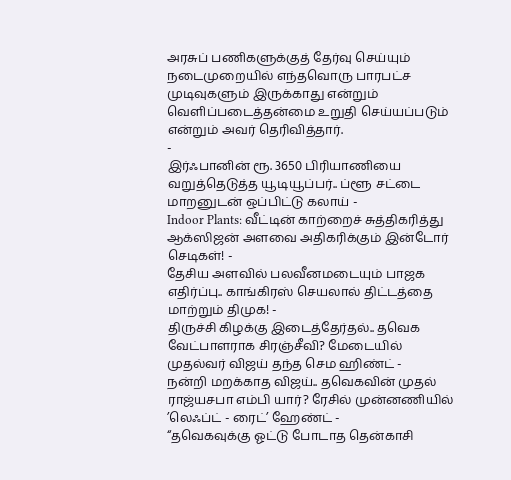அரசுப் பணிகளுக்குத் தேர்வு செய்யும் நடைமுறையில் எந்தவொரு பாரபட்ச முடிவுகளும் இருக்காது என்றும் வெளிப்படைத்தன்மை உறுதி செய்யப்படும் என்றும் அவர் தெரிவித்தார்.
-
இர்ஃபானின் ரூ. 3650 பிரியாணியை வறுத்தெடுத்த யூடியூப்பர்.. ப்ளூ சட்டை மாறனுடன் ஒப்பிட்டு கலாய் -
Indoor Plants: வீட்டின் காற்றைச் சுத்திகரித்து ஆக்ஸிஜன் அளவை அதிகரிக்கும் இன்டோர் செடிகள்! -
தேசிய அளவில் பலவீனமடையும் பாஜக எதிர்ப்பு.. காங்கிரஸ் செயலால் திட்டத்தை மாற்றும் திமுக! -
திருச்சி கிழக்கு இடைத்தேர்தல்.. தவெக வேட்பாளராக சிரஞ்சீவி? மேடையில் முதல்வர் விஜய் தந்த செம ஹிண்ட் -
நன்றி மறக்காத விஜய்.. தவெகவின் முதல் ராஜ்யசபா எம்பி யார்? ரேசில் முன்னணியில் ’லெஃப்ட் - ரைட்’ ஹேண்ட் -
“தவெகவுக்கு ஓட்டு போடாத தென்காசி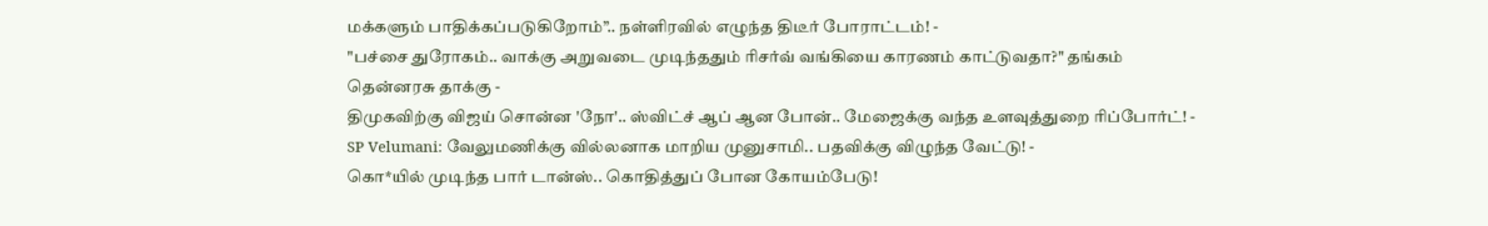மக்களும் பாதிக்கப்படுகிறோம்”.. நள்ளிரவில் எழுந்த திடீர் போராட்டம்! -
"பச்சை துரோகம்.. வாக்கு அறுவடை முடிந்ததும் ரிசர்வ் வங்கியை காரணம் காட்டுவதா?" தங்கம் தென்னரசு தாக்கு -
திமுகவிற்கு விஜய் சொன்ன 'நோ'.. ஸ்விட்ச் ஆப் ஆன போன்.. மேஜைக்கு வந்த உளவுத்துறை ரிப்போர்ட்! -
SP Velumani: வேலுமணிக்கு வில்லனாக மாறிய முனுசாமி.. பதவிக்கு விழுந்த வேட்டு! -
கொ*யில் முடிந்த பார் டான்ஸ்.. கொதித்துப் போன கோயம்பேடு!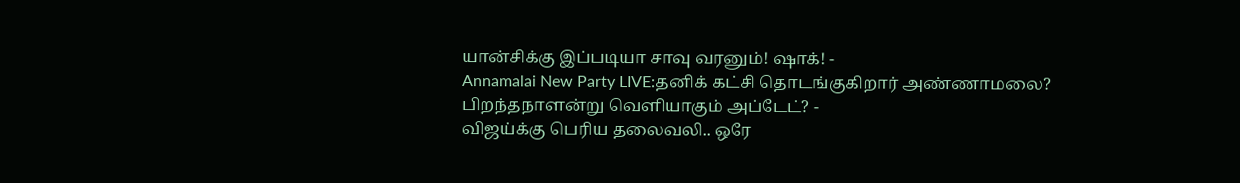யான்சிக்கு இப்படியா சாவு வரனும்! ஷாக்! -
Annamalai New Party LIVE:தனிக் கட்சி தொடங்குகிறார் அண்ணாமலை? பிறந்தநாளன்று வெளியாகும் அப்டேட்? -
விஜய்க்கு பெரிய தலைவலி.. ஒரே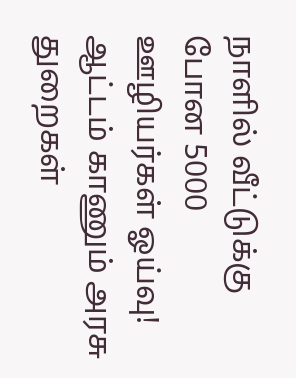நாளில் வீட்டுக்கு போன 5000 ஊழியர்கள் ஓய்வு! ஆட்டம் காணும் அரசு துறைகள்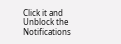Click it and Unblock the Notifications